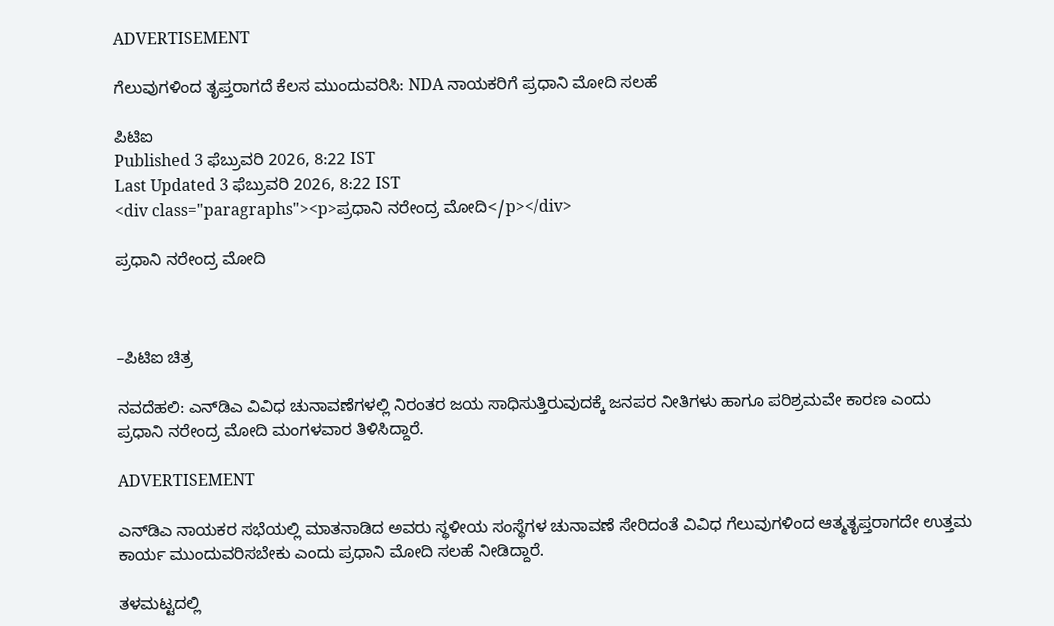ADVERTISEMENT

ಗೆಲುವುಗಳಿಂದ ತೃಪ್ತರಾಗದೆ ಕೆಲಸ ಮುಂದುವರಿಸಿ: NDA ನಾಯಕರಿಗೆ ಪ್ರಧಾನಿ ಮೋದಿ ಸಲಹೆ

ಪಿಟಿಐ
Published 3 ಫೆಬ್ರುವರಿ 2026, 8:22 IST
Last Updated 3 ಫೆಬ್ರುವರಿ 2026, 8:22 IST
<div class="paragraphs"><p>ಪ್ರಧಾನಿ ನರೇಂದ್ರ ಮೋದಿ</p></div>

ಪ್ರಧಾನಿ ನರೇಂದ್ರ ಮೋದಿ



–ಪಿಟಿಐ ಚಿತ್ರ

ನವದೆಹಲಿ: ಎನ್‌ಡಿಎ ವಿವಿಧ ಚುನಾವಣೆಗಳಲ್ಲಿ ನಿರಂತರ ಜಯ ಸಾಧಿಸುತ್ತಿರುವುದಕ್ಕೆ ಜನಪರ ನೀತಿಗಳು ಹಾಗೂ ಪರಿಶ್ರಮವೇ ಕಾರಣ ಎಂದು ಪ್ರಧಾನಿ ನರೇಂದ್ರ ಮೋದಿ ಮಂಗಳವಾರ ತಿಳಿಸಿದ್ದಾರೆ.

ADVERTISEMENT

ಎನ್‌ಡಿಎ ನಾಯಕರ ಸಭೆಯಲ್ಲಿ ಮಾತನಾಡಿದ ಅವರು ಸ್ಥಳೀಯ ಸಂಸ್ಥೆಗಳ ಚುನಾವಣೆ ಸೇರಿದಂತೆ ವಿವಿಧ ಗೆಲುವುಗಳಿಂದ ಆತ್ಮತೃಪ್ತರಾಗದೇ ಉತ್ತಮ ಕಾರ್ಯ ಮುಂದುವರಿಸಬೇಕು ಎಂದು ಪ್ರಧಾನಿ ಮೋದಿ ಸಲಹೆ ನೀಡಿದ್ದಾರೆ.

ತಳಮಟ್ಟದಲ್ಲಿ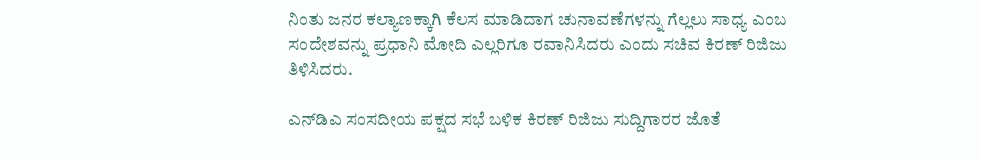ನಿಂತು ಜನರ ಕಲ್ಯಾಣಕ್ಕಾಗಿ ಕೆಲಸ ಮಾಡಿದಾಗ ಚುನಾವಣೆಗಳನ್ನು ಗೆಲ್ಲಲು ಸಾಧ್ಯ ಎಂಬ ಸಂದೇಶವನ್ನು ಪ್ರಧಾನಿ ಮೋದಿ ಎಲ್ಲರಿಗೂ ರವಾನಿಸಿದರು ಎಂದು ಸಚಿವ ಕಿರಣ್ ರಿಜಿಜು ತಿಳಿಸಿದರು.

ಎನ್‌ಡಿಎ ಸಂಸದೀಯ ಪಕ್ಷದ ಸಭೆ ಬಳಿಕ ಕಿರಣ್ ರಿಜಿಜು ಸುದ್ದಿಗಾರರ ಜೊತೆ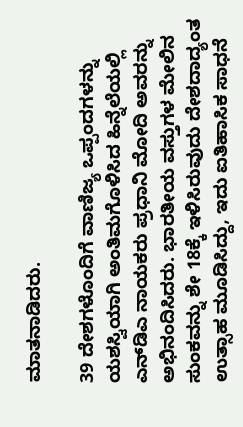ಮಾತನಾಡಿದರು.

39 ದೇಶಗಳೊಂದಿಗೆ ವಾಣಿಜ್ಯ ಒಪ್ಪಂದಗಳನ್ನು ಯಶಸ್ವಿಯಾಗಿ ಅಂತಿಮಗೊಳಿಸಿದ ಹಿನ್ನೆಲೆಯಲ್ಲಿ ಎನ್‌ಡಿಎ ನಾಯಕರು ಪ್ರಧಾನಿ ಮೋದಿ ಅವರನ್ನು ಅಭಿನಂದಿಸಿದರು. ಭಾರತೀಯ ವಸ್ತುಗಳ ಮೇಲಿನ ಸುಂಕವನ್ನು ಶೇ 18ಕ್ಕೆ ಇಳಿಸಿರುವುದು ದೇಶದಾದ್ಯಂತ ಉತ್ಸಾಹ ಮೂಡಿಸಿದ್ದು, ಇದು ಐತಿಹಾಸಿಕ ಸಾಧನೆ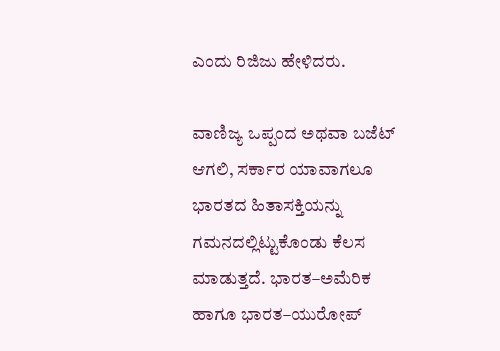ಎಂದು ರಿಜಿಜು ಹೇಳಿದರು.

ವಾಣಿಜ್ಯ ಒಪ್ಪಂದ ಅಥವಾ ಬಜೆಟ್ ಆಗಲಿ, ಸರ್ಕಾರ ಯಾವಾಗಲೂ ಭಾರತದ ಹಿತಾಸಕ್ತಿಯನ್ನು ಗಮನದಲ್ಲಿಟ್ಟುಕೊಂಡು ಕೆಲಸ ಮಾಡುತ್ತದೆ. ಭಾರತ–ಅಮೆರಿಕ ಹಾಗೂ ಭಾರತ–ಯುರೋಪ್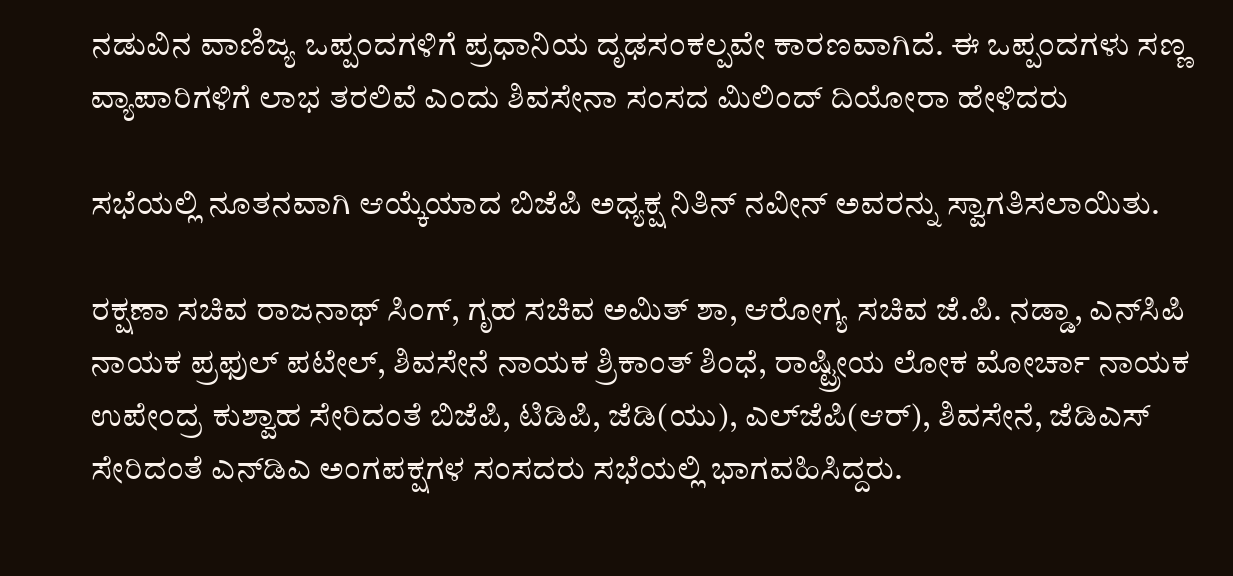ನಡುವಿನ ವಾಣಿಜ್ಯ ಒಪ್ಪಂದಗಳಿಗೆ ಪ್ರಧಾನಿಯ ದೃಢಸಂಕಲ್ಪವೇ ಕಾರಣವಾಗಿದೆ. ಈ ಒಪ್ಪಂದಗಳು ಸಣ್ಣ ವ್ಯಾಪಾರಿಗಳಿಗೆ ಲಾಭ ತರಲಿವೆ ಎಂದು ಶಿವಸೇನಾ ಸಂಸದ ಮಿಲಿಂದ್ ದಿಯೋರಾ ಹೇಳಿದರು

ಸಭೆಯಲ್ಲಿ ನೂತನವಾಗಿ ಆಯ್ಕೆಯಾದ ಬಿಜೆಪಿ ಅಧ್ಯಕ್ಷ ನಿತಿನ್ ನವೀನ್ ಅವರನ್ನು ಸ್ವಾಗತಿಸಲಾಯಿತು.

ರಕ್ಷಣಾ ಸಚಿವ ರಾಜನಾಥ್ ಸಿಂಗ್, ಗೃಹ ಸಚಿವ ಅಮಿತ್ ಶಾ, ಆರೋಗ್ಯ ಸಚಿವ ಜೆ.ಪಿ. ನಡ್ಡಾ, ಎನ್‌ಸಿಪಿ ನಾಯಕ ಪ್ರಫುಲ್ ಪಟೇಲ್, ಶಿವಸೇನೆ ನಾಯಕ ಶ್ರಿಕಾಂತ್ ಶಿಂಧೆ, ರಾಷ್ಟ್ರೀಯ ಲೋಕ ಮೋರ್ಚಾ ನಾಯಕ ಉಪೇಂದ್ರ ಕುಶ್ವಾಹ ಸೇರಿದಂತೆ ಬಿಜೆಪಿ, ಟಿಡಿಪಿ, ಜೆಡಿ(ಯು), ಎಲ್‌ಜೆಪಿ(ಆರ್), ಶಿವಸೇನೆ, ಜೆಡಿಎಸ್ ಸೇರಿದಂತೆ ಎನ್‌ಡಿಎ ಅಂಗಪಕ್ಷಗಳ ಸಂಸದರು ಸಭೆಯಲ್ಲಿ ಭಾಗವಹಿಸಿದ್ದರು.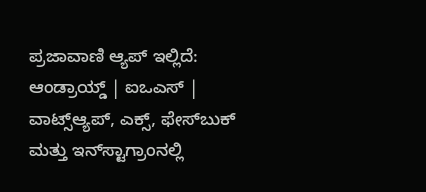ಪ್ರಜಾವಾಣಿ ಆ್ಯಪ್ ಇಲ್ಲಿದೆ: ಆಂಡ್ರಾಯ್ಡ್ | ಐಒಎಸ್ | ವಾಟ್ಸ್ಆ್ಯಪ್, ಎಕ್ಸ್, ಫೇಸ್‌ಬುಕ್ ಮತ್ತು ಇನ್‌ಸ್ಟಾಗ್ರಾಂನಲ್ಲಿ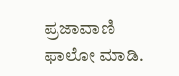ಪ್ರಜಾವಾಣಿ ಫಾಲೋ ಮಾಡಿ.